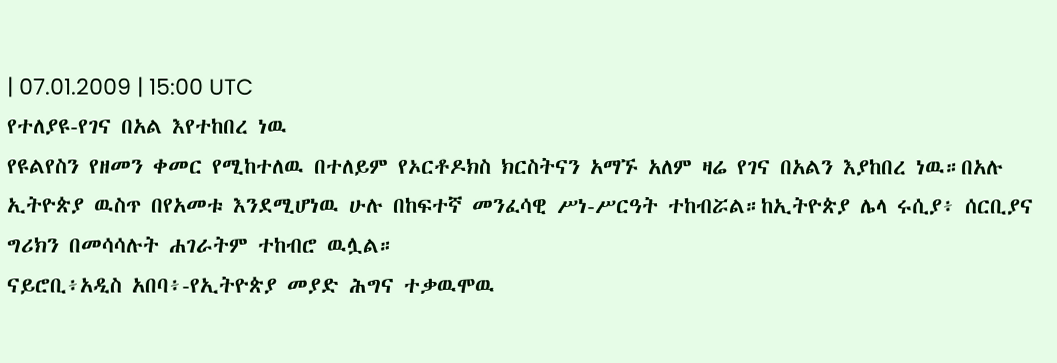| 07.01.2009 | 15:00 UTC
የተለያዩ-የገና በአል እየተከበረ ነዉ
የዩልየስን የዘመን ቀመር የሚከተለዉ በተለይም የኦርቶዶክስ ክርስትናን አማኙ አለም ዛሬ የገና በአልን እያከበረ ነዉ።በአሉ ኢትዮጵያ ዉስጥ በየአመቱ እንደሚሆነዉ ሁሉ በከፍተኛ መንፈሳዊ ሥነ-ሥርዓት ተከብሯል።ከኢትዮጵያ ሌላ ሩሲያ፥ ሰርቢያና ግሪክን በመሳሳሉት ሐገራትም ተከብሮ ዉሏል።
ናይሮቢ፥አዲስ አበባ፥-የኢትዮጵያ መያድ ሕግና ተቃዉሞዉ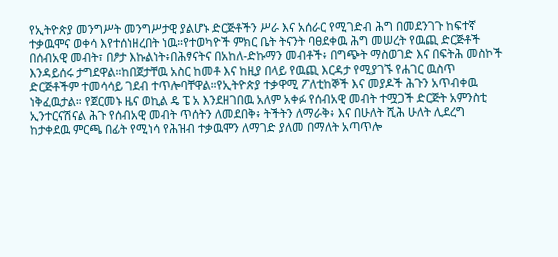የኢትዮጵያ መንግሥት መንግሥታዊ ያልሆኑ ድርጅቶችን ሥራ እና አሰራር የሚገድብ ሕግ በመደንገጉ ከፍተኛ ተቃዉሞና ወቀሳ እየተሰነዘረበት ነዉ።የተወካዮች ምክር ቤት ትናንት ባፀደቀዉ ሕግ መሠረት የዉጪ ድርጅቶች በሰብአዊ መብት፣ በፆታ እኩልነት፥በሕፃናትና በአከለ-ድኩማን መብቶች፥ በግጭት ማስወገድ እና በፍትሕ መስኮች እንዳይሰሩ ታግደዋል።ከበጀታቸዉ አስር ከመቶ እና ከዚያ በላይ የዉጪ እርዳታ የሚያገኙ የሐገር ዉስጥ ድርጅቶችም ተመሳሳይ ገደብ ተጥሎባቸዋል።የኢትዮጵያ ተቃዋሚ ፖለቲከኞች እና መያዶች ሕጉን አጥብቀዉ ነቅፈዉታል። የጀርመኑ ዜና ወኪል ዴ ፔ አ እንደዘገበዉ አለም አቀፉ የሰብአዊ መብት ተሟጋች ድርጅት አምንስቲ ኢንተርናሽናል ሕጉ የሰብአዊ መብት ጥሰትን ለመደበቅ፥ ትችትን ለማራቅ፥ እና በሁለት ሺሕ ሁለት ሊደረግ ከታቀደዉ ምርጫ በፊት የሚነሳ የሕዝብ ተቃዉሞን ለማገድ ያለመ በማለት አጣጥሎ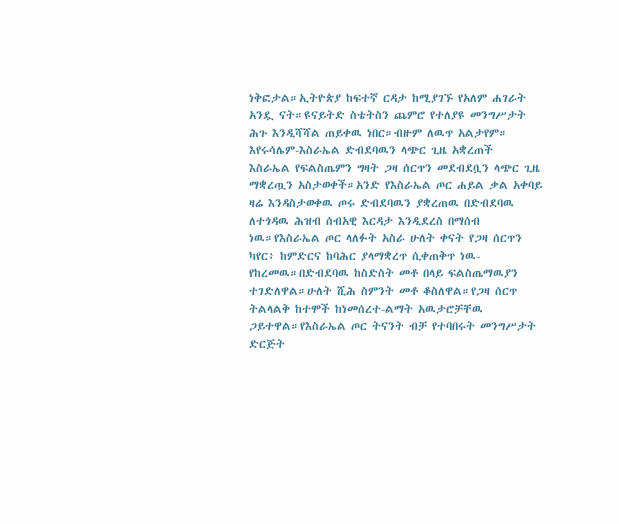ነቅፎታል።ኢትዮጵያ ከፍተኛ ርዳታ ከሚያገኙ የአለም ሐገራት አንዷ ናት።ዩናይትድ ስቴትስን ጨምሮ የተለያዩ መንግሥታት ሕጉ እንዲሻሻል ጠይቀዉ ነበር።ብዙም ለዉጥ አልታየም።
እየሩሳሌም-እስራኤል ድብደባዉን ላጭር ጊዜ አቋረጠች
እስራኤል የፍልስጤምን ግዛት ጋዛ ሰርጥን መደብደቧን ላጭር ጊዜ ማቋረጧን አስታወቀች።አንድ የእስራኤል ጦር ሐይል ቃል አቀባይ ዛሬ እንዳስታወቀዉ ጦሩ ድብደባዉን ያቋረጠዉ በድብደባዉ ለተጎዳዉ ሕዝብ ሰብአዊ እርዳታ እንዲደረስ በማሰብ ነዉ።የእስራኤል ጦር ላለፉት አስራ ሁለት ቀናት የጋዛ ሰርጥን ካየር፥ ከምድርና ከባሕር ያላማቋረጥ ሲቀጠቅጥ ነዉ-የከረመዉ።በድብደባዉ ከስድስት መቶ በላይ ፍልስጤማዉያን ተገድለዋል።ሁለት ሺሕ ስምንት መቶ ቆስለዋል።የጋዛ ሰርጥ ትልላልቅ ከተሞች ከነመሰረተ-ልማት አዉታሮቻቸዉ ጋይተዋል።የእስራኤል ጦር ትናንት ብቻ የተባበሩት መንግሥታት ድርጅት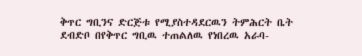ቅጥር ግቢንና ድርጅቱ የሚያስተዳደርዉን ትምሕርት ቤት ደብድቦ በየቅጥር ግቢዉ ተጠልለዉ የነበረዉ አራባ-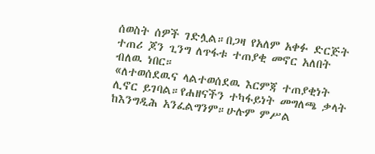ሰወስት ሰዎች ገድሏል።በጋዛ የአለም አቀፉ ድርጅት ተጠሪ ጆን ጊንግ ለጥፋቱ ተጠያቂ መኖር አለበት ብለዉ ነበር።
«ለተወሰደዉና ላልተወሰደዉ እርምጃ ተጠያቂነት ሊኖር ይገባል።የሐዘናችን ተካፋይነት መግለጫ ቃላት ከእንግዲሕ አንፈልግንም።ሁሉም ምሥል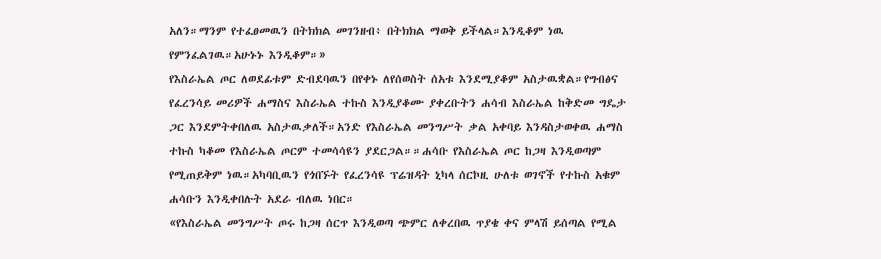አለን።ማንም የተፈፀመዉን በትክክል መገንዘብ፥ በትክክል ማወቅ ይችላል።እንዲቆም ነዉ የምንፈልገዉ።አሁኑኑ እንዲቆም።»
የእስራኤል ጦር ለወደፊቱም ድብደባዉን በየቀኑ ለየሰወስት ሰአቱ እንደሚያቆም አስታዉቋል።የግብፅና የፈረንሳይ መሪዎች ሐማስና እስራኤል ተኩስ እንዲያቆሙ ያቀረቡትን ሐሳብ እስራኤል ከቅድመ ግዴታ ጋር እንደምትቀበለዉ አስታዉቃለች።አንድ የእስራኤል መንግሥት ቃል አቀባይ እንዳስታወቀዉ ሐማስ ተኩስ ካቆመ የእስራኤል ጦርም ተመሳሳዩን ያደርጋል።።ሐሳቡ የእስራኤል ጦር ከጋዛ እንዲወጣም የሚጠይቅም ነዉ።አካባቢዉን የጎበኙት የፈረንሳዩ ፕሬዝዳት ኒካላ ሰርኮዚ ሁለቱ ወገኖች የተኩስ አቁም ሐሳቡን እንዲቀበሉት አደራ ብለዉ ነበር።
«የእስራኤል መንግሥት ጦሩ ከጋዛ ሰርጥ እንዲወጣ ጭምር ለቀረበዉ ጥያቄ ቀና ምላሽ ይሰጣል የሚል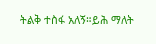ትልቅ ተስፋ አለኝ።ይሕ ማለት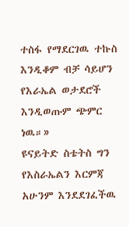ተስፋ የማደርገዉ ተኩስ እንዲቆም ብቻ ሳይሆን የእራኤል ወታደሮች እንዲወጡም ጭምር ነዉ።»
ዩናይትድ ስቴትስ ግን የእስራኤልን እርምጃ አሁንም እንደደገፈችዉ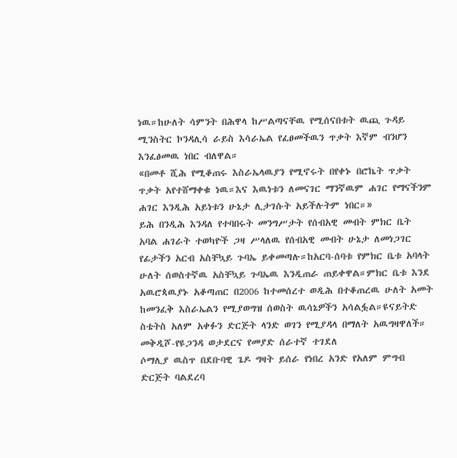ነዉ።ከሁለት ሳምንት በሕዋላ ከሥልጣናቸዉ የሚሰናበቱት ዉጪ ጉዳይ ሚንስትር ኮንዳሊሳ ራይስ እሳራኤል የፈፀመችዉን ጥቃት እኛም ብንሆን እንፈፅመዉ ነበር ብለዋል።
«በመቶ ሺሕ የሚቆጠሩ እስራኤላዉያን የሚኖሩት በየቀኑ በሮኬት ጥቃት ጥቃት አየተሸማቀቁ ነዉ።እና እዉነቱን ለመናገር ማንኛዉም ሐገር የማናችንም ሐገር እንዲሕ አይነቱን ሁኔታ ሊታገሱት አይችሉትም ነበር።»
ይሕ በንዲሕ እንዳለ የተባበሩት መንግሥታት የሰብአዊ መብት ምክር ቤት አባል ሐገራት ተወካዮች ጋዛ ሥላለዉ የሰብአዊ መብት ሁኔታ ለመነጋገር የፊታችን አርብ አስቸኳይ ጉባኤ ይቀመጣሉ።ከአርባ-ሰባቱ የምክር ቤቱ አባላት ሁለት ሰወስተኛዉ አስቸኳይ ጉባኤዉ እንዲጠራ ጠይቀዋል።ምክር ቤቱ እንደ አዉሮጳዉያኑ አቆጣጠር በ2006 ከተመሰረተ ወዲሕ በተቆጠረዉ ሁለት አመት ከመንፈቅ እስራኤልን የሚያወግዝ ሰወስት ዉሳኔዎችን አሳልፏል።ዩናይትድ ስቴትስ አለም አቀፉን ድርጅት ላንድ ወገን የሚያዳላ በማለት አዉግዛዋለች።
መቅዲሾ-የዩጋንዳ ወታደርና የመያድ ሰራተኛ ተገደለ
ሶማሊያ ዉስጥ በደቡባዊ ጌዶ ግዛት ይሰራ የነበረ አንድ የአለም ምግብ ድርጅት ባልደረባ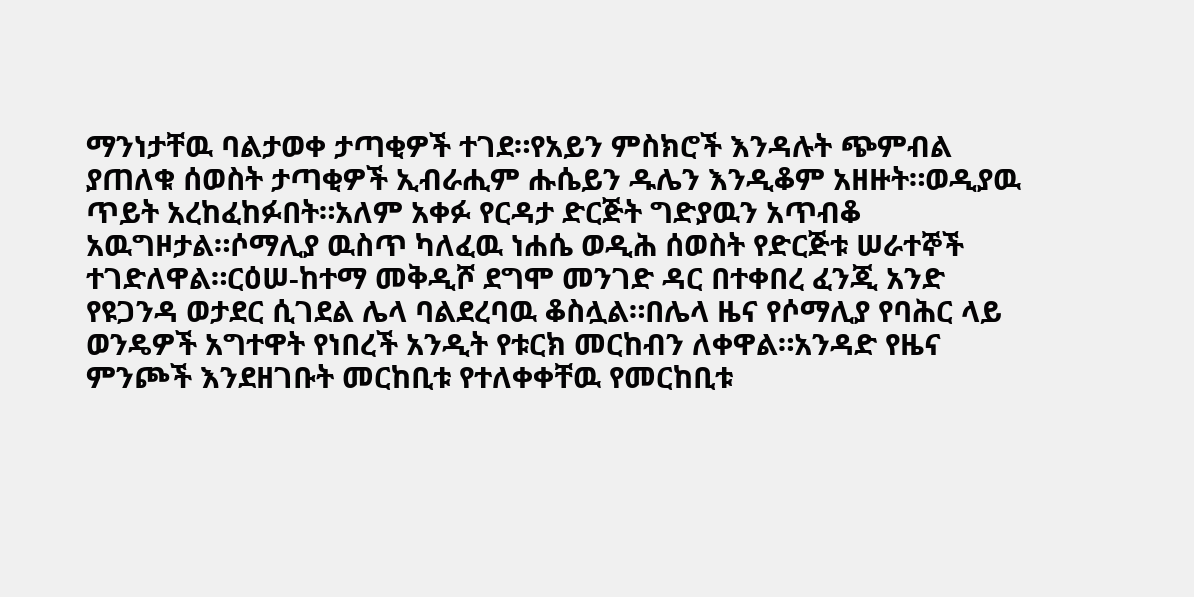ማንነታቸዉ ባልታወቀ ታጣቂዎች ተገደ።የአይን ምስክሮች እንዳሉት ጭምብል ያጠለቁ ሰወስት ታጣቂዎች ኢብራሒም ሑሴይን ዱሌን እንዲቆም አዘዙት።ወዲያዉ ጥይት አረከፈከፉበት።አለም አቀፉ የርዳታ ድርጅት ግድያዉን አጥብቆ አዉግዞታል።ሶማሊያ ዉስጥ ካለፈዉ ነሐሴ ወዲሕ ሰወስት የድርጅቱ ሠራተኞች ተገድለዋል።ርዕሠ-ከተማ መቅዲሾ ደግሞ መንገድ ዳር በተቀበረ ፈንጂ አንድ የዩጋንዳ ወታደር ሲገደል ሌላ ባልደረባዉ ቆስሏል።በሌላ ዜና የሶማሊያ የባሕር ላይ ወንዴዎች አግተዋት የነበረች አንዲት የቱርክ መርከብን ለቀዋል።አንዳድ የዜና ምንጮች እንደዘገቡት መርከቢቱ የተለቀቀቸዉ የመርከቢቱ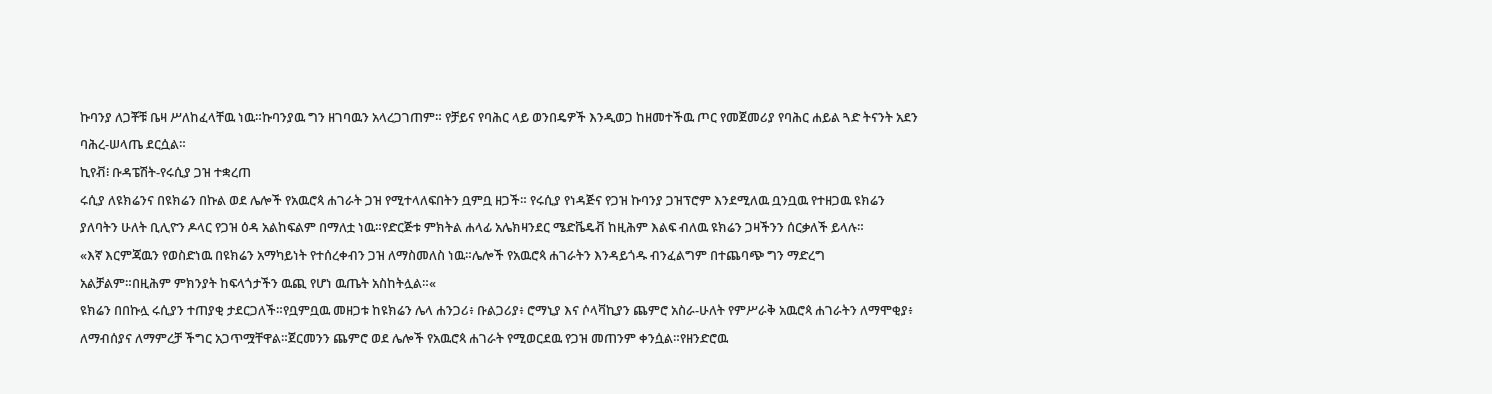ኩባንያ ለጋቾቹ ቤዛ ሥለከፈላቸዉ ነዉ።ኩባንያዉ ግን ዘገባዉን አላረጋገጠም። የቻይና የባሕር ላይ ወንበዴዎች እንዲወጋ ከዘመተችዉ ጦር የመጀመሪያ የባሕር ሐይል ጓድ ትናንት አደን ባሕረ-ሠላጤ ደርሷል።
ኪየቭ፧ ቡዳፔሽት-የሩሲያ ጋዝ ተቋረጠ
ሩሲያ ለዩክሬንና በዩክሬን በኩል ወደ ሌሎች የአዉሮጳ ሐገራት ጋዝ የሚተላለፍበትን ቧምቧ ዘጋች። የሩሲያ የነዳጅና የጋዝ ኩባንያ ጋዝፕሮም እንደሚለዉ ቧንቧዉ የተዘጋዉ ዩክሬን ያለባትን ሁለት ቢሊዮን ዶላር የጋዝ ዕዳ አልከፍልም በማለቷ ነዉ።የድርጅቱ ምክትል ሐላፊ አሌክዛንደር ሜድቬዴቭ ከዚሕም እልፍ ብለዉ ዩክሬን ጋዛችንን ሰርቃለች ይላሉ።
«እኛ እርምጃዉን የወስድነዉ በዩክሬን አማካይነት የተሰረቀብን ጋዝ ለማስመለስ ነዉ።ሌሎች የአዉሮጳ ሐገራትን እንዳይጎዱ ብንፈልግም በተጨባጭ ግን ማድረግ አልቻልም።በዚሕም ምክንያት ከፍላጎታችን ዉጪ የሆነ ዉጤት አስከትሏል።«
ዩክሬን በበኩሏ ሩሲያን ተጠያቂ ታደርጋለች።የቧምቧዉ መዘጋቱ ከዩክሬን ሌላ ሐንጋሪ፥ ቡልጋሪያ፥ ሮማኒያ እና ሶላቫኪያን ጨምሮ አስራ-ሁለት የምሥራቅ አዉሮጳ ሐገራትን ለማሞቂያ፥ ለማብሰያና ለማምረቻ ችግር አጋጥሟቸዋል።ጀርመንን ጨምሮ ወደ ሌሎች የአዉሮጳ ሐገራት የሚወርደዉ የጋዝ መጠንም ቀንሷል።የዘንድሮዉ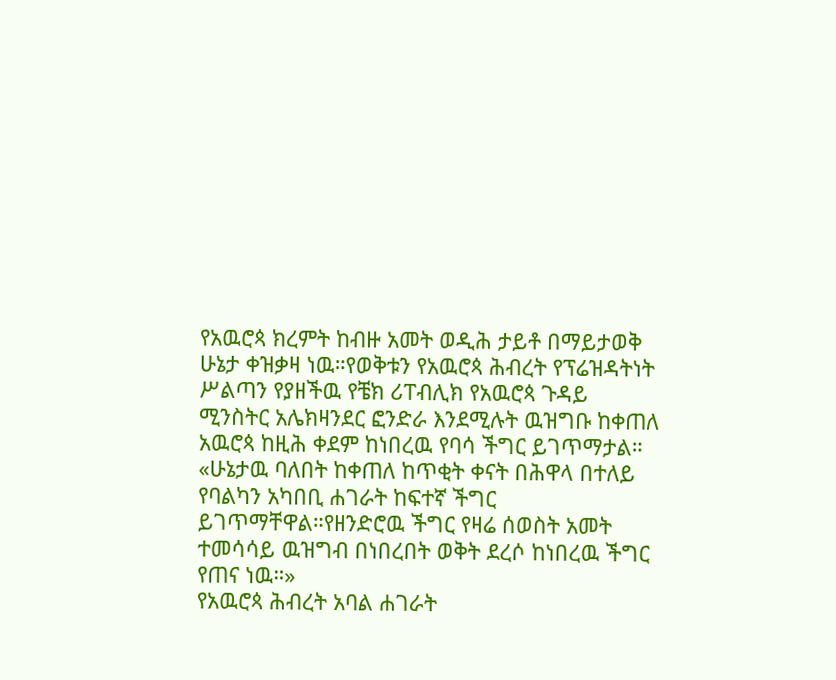የአዉሮጳ ክረምት ከብዙ አመት ወዲሕ ታይቶ በማይታወቅ ሁኔታ ቀዝቃዛ ነዉ።የወቅቱን የአዉሮጳ ሕብረት የፕሬዝዳትነት ሥልጣን የያዘችዉ የቼክ ሪፐብሊክ የአዉሮጳ ጉዳይ ሚንስትር አሌክዛንደር ፎንድራ እንደሚሉት ዉዝግቡ ከቀጠለ አዉሮጳ ከዚሕ ቀደም ከነበረዉ የባሳ ችግር ይገጥማታል።
«ሁኔታዉ ባለበት ከቀጠለ ከጥቂት ቀናት በሕዋላ በተለይ የባልካን አካበቢ ሐገራት ከፍተኛ ችግር ይገጥማቸዋል።የዘንድሮዉ ችግር የዛሬ ሰወስት አመት ተመሳሳይ ዉዝግብ በነበረበት ወቅት ደረሶ ከነበረዉ ችግር የጠና ነዉ።»
የአዉሮጳ ሕብረት አባል ሐገራት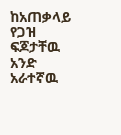ከአጠቃላይ የጋዝ ፍጆታቸዉ አንድ አራተኛዉ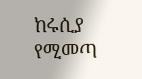ከሩሲያ የሚመጣ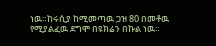ነዉ።ከሩሲያ ከሚመጣዉ ጋዝ 80 በመቶዉ የሚያልፈዉ ደግሞ በዩክሬን በኩል ነዉ።